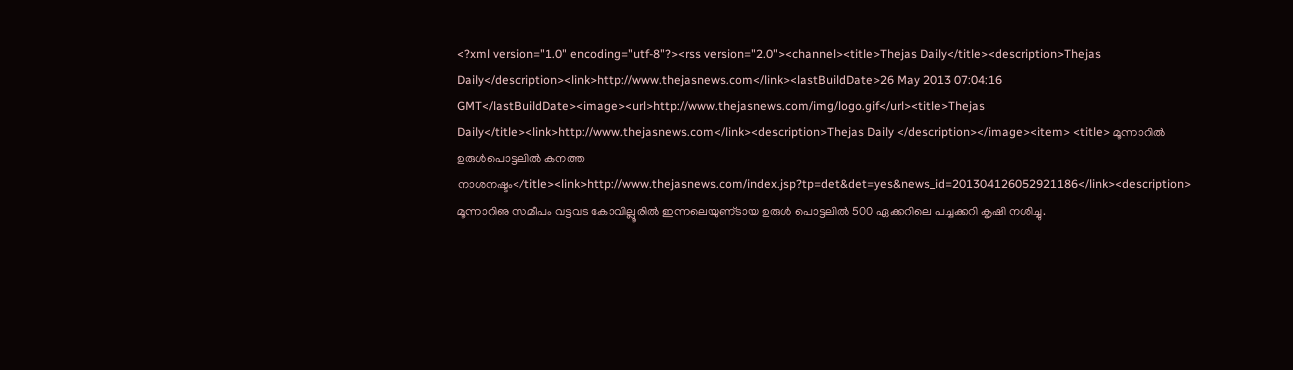<?xml version="1.0" encoding="utf-8"?><rss version="2.0"><channel><title>Thejas Daily</title><description>Thejas Daily</description><link>http://www.thejasnews.com</link><lastBuildDate>26 May 2013 07:04:16 GMT</lastBuildDate><image><url>http://www.thejasnews.com/img/logo.gif</url><title>Thejas Daily</title><link>http://www.thejasnews.com</link><description>Thejas Daily </description></image><item> <title> മൂന്നാറില്‍ ഉരുള്‍പൊട്ടലില്‍ കനത്ത നാശനഷ്ടം</title><link>http://www.thejasnews.com/index.jsp?tp=det&det=yes&news_id=201304126052921186</link><description> മൂന്നാറിഌ സമീപം വട്ടവട കോവില്ലൂരില്‍ ഇന്നലെയുണ്‌ടായ ഉരുള്‍ പൊട്ടലില്‍ 500 ഏക്കറിലെ പച്ചക്കറി കൃഷി നശിച്ചു.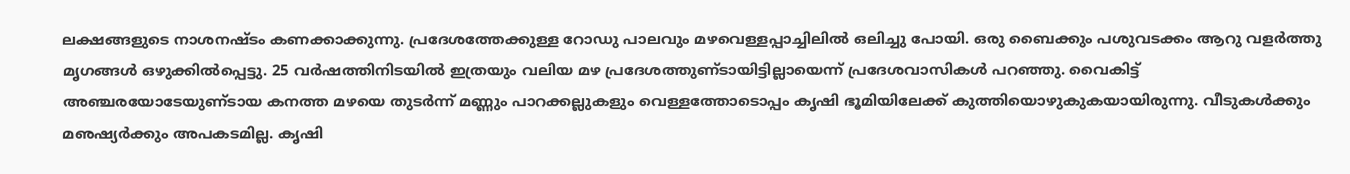ലക്ഷങ്ങളുടെ നാശനഷ്ടം കണക്കാക്കുന്നു. പ്രദേശത്തേക്കുള്ള റോഡു പാലവും മഴവെള്ളപ്പാച്ചിലില്‍ ഒലിച്ചു പോയി. ഒരു ബൈക്കും പശുവടക്കം ആറു വളര്‍ത്തു മൃഗങ്ങള്‍ ഒഴുക്കില്‍പ്പെട്ടു. 25 വര്‍ഷത്തിനിടയില്‍ ഇത്രയും വലിയ മഴ പ്രദേശത്തുണ്‌ടായിട്ടില്ലായെന്ന്‌ പ്രദേശവാസികള്‍ പറഞ്ഞു. വൈകിട്ട്‌ അഞ്ചരയോടേയുണ്‌ടായ കനത്ത മഴയെ തുടര്‍ന്ന്‌ മണ്ണും പാറക്കല്ലുകളും വെള്ളത്തോടൊപ്പം കൃഷി ഭൂമിയിലേക്ക്‌ കുത്തിയൊഴുകുകയായിരുന്നു. വീടുകള്‍ക്കും മഌഷ്യര്‍ക്കും അപകടമില്ല. കൃഷി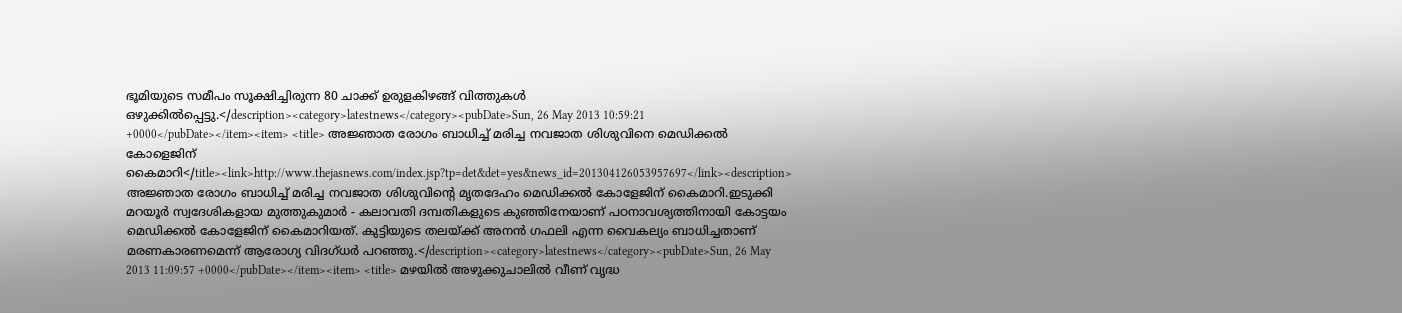ഭൂമിയുടെ സമീപം സൂക്ഷിച്ചിരുന്ന 80 ചാക്ക്‌ ഉരുളകിഴങ്ങ്‌ വിത്തുകള്‍ ഒഴുക്കില്‍പ്പെട്ടു.</description><category>latestnews</category><pubDate>Sun, 26 May 2013 10:59:21 +0000</pubDate></item><item> <title> അജ്ഞാത രോഗം ബാധിച്ച്‌ മരിച്ച നവജാത ശിശുവിനെ മെഡിക്കല്‍ കോളെജിന്‌ കൈമാറി</title><link>http://www.thejasnews.com/index.jsp?tp=det&det=yes&news_id=201304126053957697</link><description> അജ്ഞാത രോഗം ബാധിച്ച്‌ മരിച്ച നവജാത ശിശുവിന്റെ മൃതദേഹം മെഡിക്കല്‍ കോളേജിന്‌ കൈമാറി.ഇടുക്കി മറയൂര്‍ സ്വദേശികളായ മുത്തുകുമാര്‍ - കലാവതി ദമ്പതികളുടെ കുഞ്ഞിനേയാണ്‌ പഠനാവശ്യത്തിനായി കോട്ടയം മെഡിക്കല്‍ കോളേജിന്‌ കൈമാറിയത്‌. കുട്ടിയുടെ തലയ്‌ക്ക്‌ അനന്‍ ഗഫലി എന്ന വൈകല്യം ബാധിച്ചതാണ്‌ മരണകാരണമെന്ന്‌ ആരോഗ്യ വിദഗ്‌ധര്‍ പറഞ്ഞു.</description><category>latestnews</category><pubDate>Sun, 26 May 2013 11:09:57 +0000</pubDate></item><item> <title> മഴയില്‍ അഴുക്കുചാലില്‍ വീണ്‌ വൃദ്ധ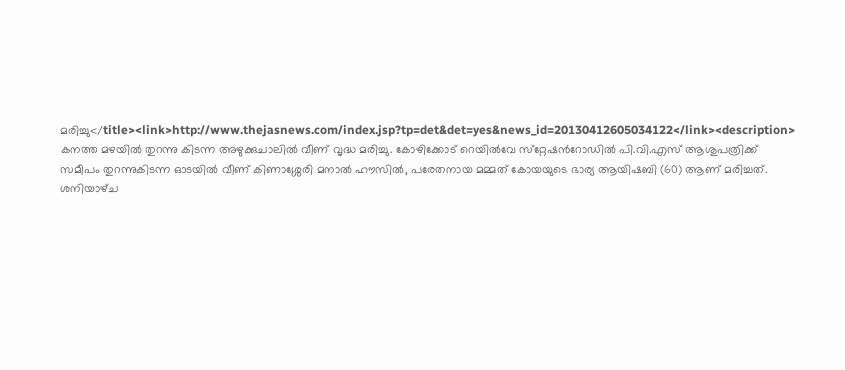മരിച്ചു</title><link>http://www.thejasnews.com/index.jsp?tp=det&det=yes&news_id=20130412605034122</link><description> കനത്ത മഴയില്‍ തുറന്നു കിടന്ന അഴുക്കുചാലില്‍ വീണ്‌ വൃദ്ധ മരിച്ചു. കോഴിക്കോട്‌ റെയില്‍വേ സ്‌റ്റേഷന്‍റോഡില്‍ പി.വി.എസ്‌ ആശുപത്രിക്ക്‌ സമീപം തുറന്നുകിടന്ന ഓടയില്‍ വീണ്‌ കിണാശ്ശേരി മനാല്‍ ഹൗസില്‍, പരേതനായ മമ്മത്‌ കോയയുടെ ഭാര്യ ആയിഷബി (60) ആണ്‌ മരിച്ചത്‌. ശനിയാഴ്‌ച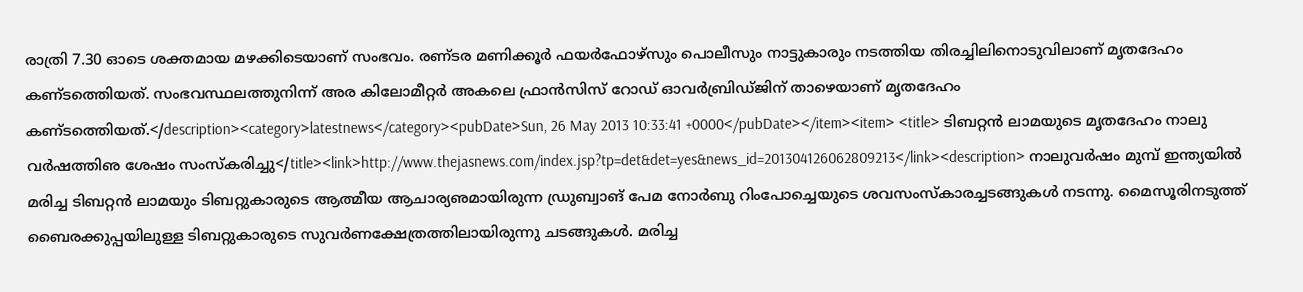രാത്രി 7.30 ഓടെ ശക്തമായ മഴക്കിടെയാണ്‌ സംഭവം. രണ്‌ടര മണിക്കൂര്‍ ഫയര്‍ഫോഴ്‌സും പൊലീസും നാട്ടുകാരും നടത്തിയ തിരച്ചിലിനൊടുവിലാണ്‌ മൃതദേഹം കണ്‌ടത്തെിയത്‌. സംഭവസ്ഥലത്തുനിന്ന്‌ അര കിലോമീറ്റര്‍ അകലെ ഫ്രാന്‍സിസ്‌ റോഡ്‌ ഓവര്‍ബ്രിഡ്‌ജിന്‌ താഴെയാണ്‌ മൃതദേഹം കണ്‌ടത്തെിയത്‌.</description><category>latestnews</category><pubDate>Sun, 26 May 2013 10:33:41 +0000</pubDate></item><item> <title> ടിബറ്റന്‍ ലാമയുടെ മൃതദേഹം നാലു വര്‍ഷത്തിഌ ശേഷം സംസ്‌കരിച്ചു</title><link>http://www.thejasnews.com/index.jsp?tp=det&det=yes&news_id=201304126062809213</link><description> നാലുവര്‍ഷം മുമ്പ്‌ ഇന്ത്യയില്‍ മരിച്ച ടിബറ്റന്‍ ലാമയും ടിബറ്റുകാരുടെ ആത്മീയ ആചാര്യഌമായിരുന്ന ഡ്രുബ്വാങ്‌ പേമ നോര്‍ബു റിംപോച്ചെയുടെ ശവസംസ്‌കാരച്ചടങ്ങുകള്‍ നടന്നു. മൈസൂരിനടുത്ത്‌ ബൈരക്കുപ്പയിലുള്ള ടിബറ്റുകാരുടെ സുവര്‍ണക്ഷേത്രത്തിലായിരുന്നു ചടങ്ങുകള്‍. മരിച്ച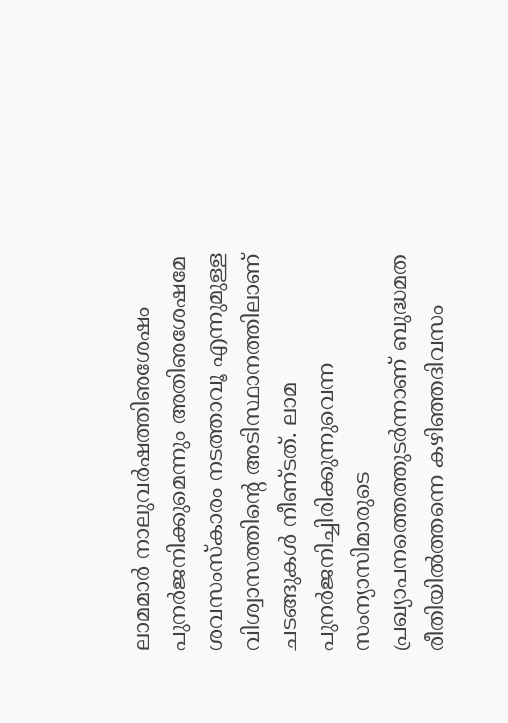ലാമമാര്‍ നാലുവര്‍ഷത്തിഌശേഷം പുനര്‍ജനിക്കുമെന്നും അതിഌശേഷമേ ശവസംസ്‌കാരം നടത്താവൂ എന്നുമുള്ള വിശ്വാസത്തിന്റെ അടിസ്ഥാനത്തിലാണ്‌ ചടങ്ങുകള്‍ നീണ്‌ടത്‌. ലാമ പുനര്‍ജനിച്ചിരിക്കുന്നുവെന്ന സംന്യാസിമാരുടെ പ്രഖ്യാപനത്തെത്തുടര്‍ന്നാണ്‌ ബുദ്ധമത രീതിയില്‍ത്തന്നെ കഴിഞ്ഞദിവസം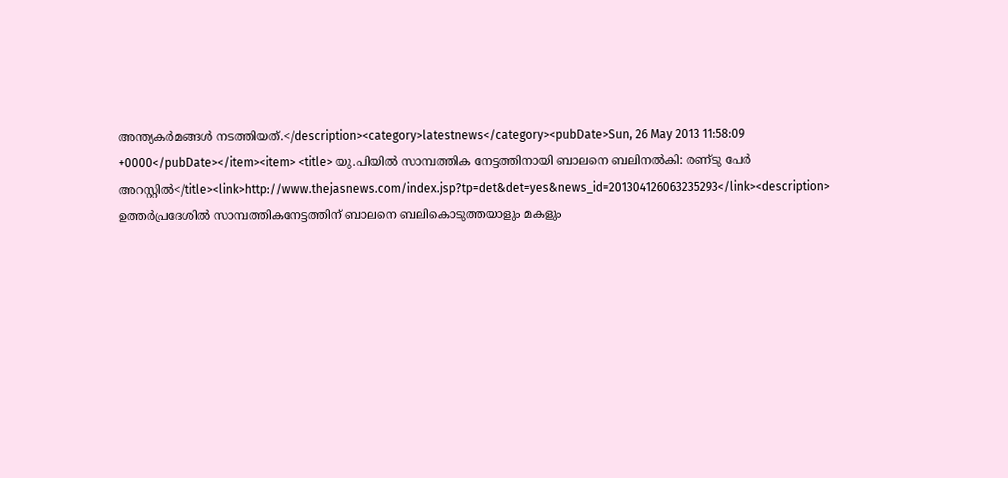അന്ത്യകര്‍മങ്ങള്‍ നടത്തിയത്‌.</description><category>latestnews</category><pubDate>Sun, 26 May 2013 11:58:09 +0000</pubDate></item><item> <title> യു.പിയില്‍ സാമ്പത്തിക നേട്ടത്തിനായി ബാലനെ ബലിനല്‍കി: രണ്‌ടു പേര്‍ അറസ്റ്റില്‍</title><link>http://www.thejasnews.com/index.jsp?tp=det&det=yes&news_id=201304126063235293</link><description> ഉത്തര്‍പ്രദേശില്‍ സാമ്പത്തികനേട്ടത്തിന്‌ ബാലനെ ബലികൊടുത്തയാളും മകളും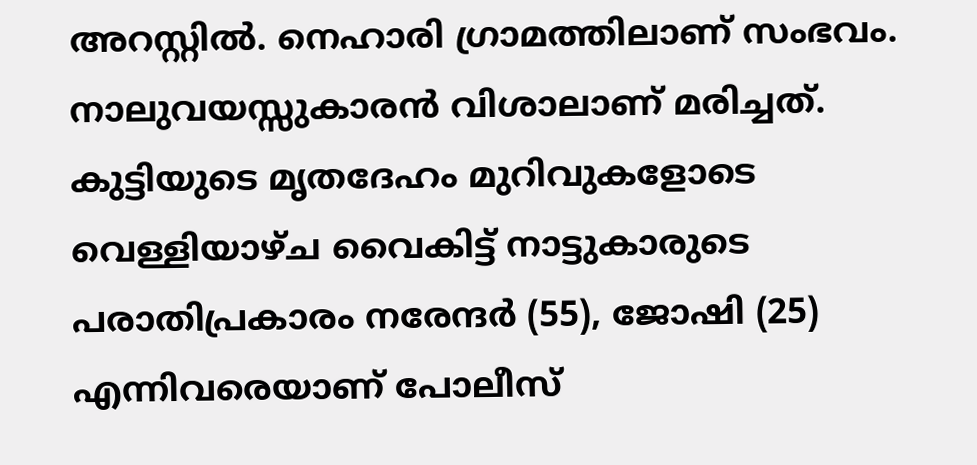അറസ്റ്റില്‍. നെഹാരി ഗ്രാമത്തിലാണ്‌ സംഭവം. നാലുവയസ്സുകാരന്‍ വിശാലാണ്‌ മരിച്ചത്‌. കുട്ടിയുടെ മൃതദേഹം മുറിവുകളോടെ വെള്ളിയാഴ്‌ച വൈകിട്ട്‌ നാട്ടുകാരുടെ പരാതിപ്രകാരം നരേന്ദര്‍ (55), ജോഷി (25) എന്നിവരെയാണ്‌ പോലീസ്‌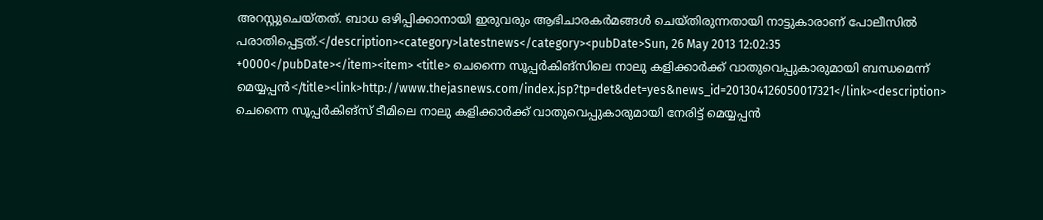അറസ്റ്റുചെയ്‌തത്‌. ബാധ ഒഴിപ്പിക്കാനായി ഇരുവരും ആഭിചാരകര്‍മങ്ങള്‍ ചെയ്‌തിരുന്നതായി നാട്ടുകാരാണ്‌ പോലീസില്‍ പരാതിപ്പെട്ടത്‌.</description><category>latestnews</category><pubDate>Sun, 26 May 2013 12:02:35 +0000</pubDate></item><item> <title> ചെന്നൈ സൂപ്പര്‍കിങ്‌സിലെ നാലു കളിക്കാര്‍ക്ക്‌ വാതുവെപ്പുകാരുമായി ബന്ധമെന്ന്‌ മെയ്യപ്പന്‍</title><link>http://www.thejasnews.com/index.jsp?tp=det&det=yes&news_id=201304126050017321</link><description> ചെന്നൈ സൂപ്പര്‍കിങ്‌സ്‌ ടീമിലെ നാലു കളിക്കാര്‍ക്ക്‌ വാതുവെപ്പുകാരുമായി നേരിട്ട്‌ മെയ്യപ്പന്‍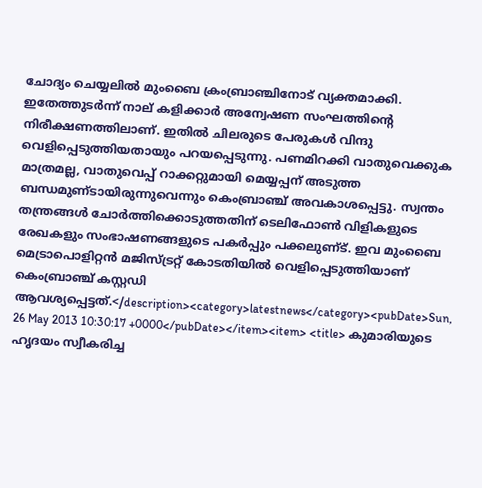ചോദ്യം ചെയ്യലില്‍ മുംബൈ ക്രംബ്രാഞ്ചിനോട്‌ വ്യക്തമാക്കി. ഇതേത്തുടര്‍ന്ന്‌ നാല്‌ കളിക്കാര്‍ അന്വേഷണ സംഘത്തിന്റെ നിരീക്ഷണത്തിലാണ്‌. ഇതില്‍ ചിലരുടെ പേരുകള്‍ വിന്ദു വെളിപ്പെടുത്തിയതായും പറയപ്പെടുന്നു. പണമിറക്കി വാതുവെക്കുക മാത്രമല്ല, വാതുവെപ്പ്‌ റാക്കറ്റുമായി മെയ്യപ്പന്‌ അടുത്ത ബന്ധമുണ്‌ടായിരുന്നുവെന്നും കെംബ്രാഞ്ച്‌ അവകാശപ്പെട്ടു. സ്വന്തം തന്ത്രങ്ങള്‍ ചോര്‍ത്തിക്കൊടുത്തതിന്‌ ടെലിഫോണ്‍ വിളികളുടെ രേഖകളും സംഭാഷണങ്ങളുടെ പകര്‍പ്പും പക്കലുണ്‌ട്‌. ഇവ മുംബൈ മെട്രാപൊളിറ്റന്‍ മജിസ്‌ട്രറ്റ്‌ കോടതിയില്‍ വെളിപ്പെടുത്തിയാണ്‌ കെംബ്രാഞ്ച്‌ കസ്റ്റഡി ആവശ്യപ്പെട്ടത്‌.</description><category>latestnews</category><pubDate>Sun, 26 May 2013 10:30:17 +0000</pubDate></item><item> <title> കുമാരിയുടെ ഹൃദയം സ്വീകരിച്ച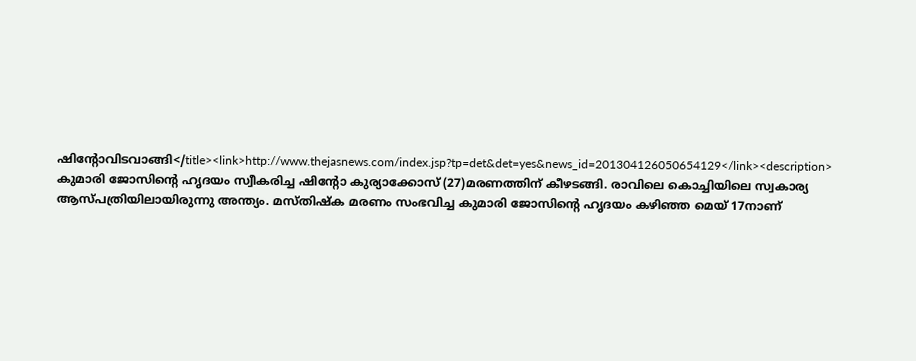ഷിന്റോവിടവാങ്ങി</title><link>http://www.thejasnews.com/index.jsp?tp=det&det=yes&news_id=201304126050654129</link><description> കുമാരി ജോസിന്റെ ഹൃദയം സ്വീകരിച്ച ഷിന്റോ കുര്യാക്കോസ്‌ (27)മരണത്തിന്‌ കീഴടങ്ങി. രാവിലെ കൊച്ചിയിലെ സ്വകാര്യ ആസ്‌പത്രിയിലായിരുന്നു അന്ത്യം. മസ്‌തിഷ്‌ക മരണം സംഭവിച്ച കുമാരി ജോസിന്റെ ഹൃദയം കഴിഞ്ഞ മെയ്‌ 17നാണ്‌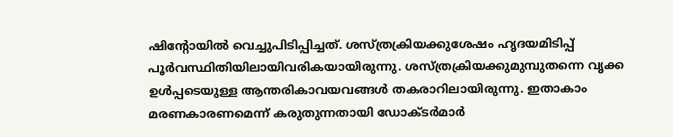ഷിന്റോയില്‍ വെച്ചുപിടിപ്പിച്ചത്‌. ശസ്‌ത്രക്രിയക്കുശേഷം ഹൃദയമിടിപ്പ്‌ പൂര്‍വസ്ഥിതിയിലായിവരികയായിരുന്നു. ശസ്‌ത്രക്രിയക്കുമുമ്പുതന്നെ വൃക്ക ഉള്‍പ്പടെയുള്ള ആന്തരികാവയവങ്ങള്‍ തകരാറിലായിരുന്നു. ഇതാകാം മരണകാരണമെന്ന്‌ കരുതുന്നതായി ഡോക്ടര്‍മാര്‍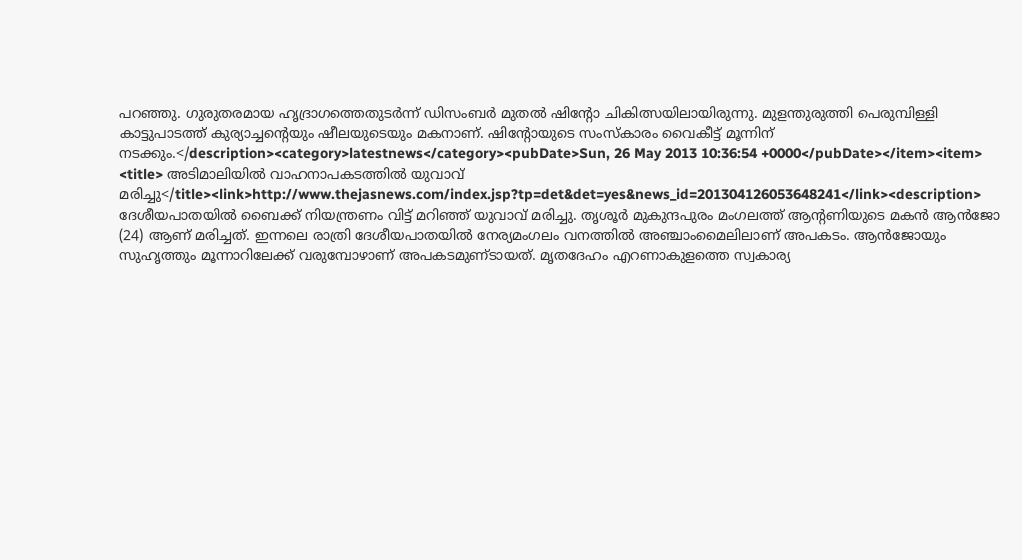പറഞ്ഞു. ഗുരുതരമായ ഹൃദ്രാഗത്തെതുടര്‍ന്ന്‌ ഡിസംബര്‍ മുതല്‍ ഷിന്റോ ചികിത്സയിലായിരുന്നു. മുളന്തുരുത്തി പെരുമ്പിള്ളി കാട്ടുപാടത്ത്‌ കുര്യാച്ചന്റെയും ഷീലയുടെയും മകനാണ്‌. ഷിന്റോയുടെ സംസ്‌കാരം വൈകീട്ട്‌ മൂന്നിന്‌ നടക്കും.</description><category>latestnews</category><pubDate>Sun, 26 May 2013 10:36:54 +0000</pubDate></item><item> <title> അടിമാലിയില്‍ വാഹനാപകടത്തില്‍ യുവാവ്‌ മരിച്ചു</title><link>http://www.thejasnews.com/index.jsp?tp=det&det=yes&news_id=201304126053648241</link><description> ദേശീയപാതയില്‍ ബൈക്ക്‌ നിയന്ത്രണം വിട്ട്‌ മറിഞ്ഞ്‌ യുവാവ്‌ മരിച്ചു. തൃശൂര്‍ മുകുന്ദപുരം മംഗലത്ത്‌ ആന്റണിയുടെ മകന്‍ ആന്‍ജോ (24) ആണ്‌ മരിച്ചത്‌. ഇന്നലെ രാത്രി ദേശീയപാതയില്‍ നേര്യമംഗലം വനത്തില്‍ അഞ്ചാംമൈലിലാണ്‌ അപകടം. ആന്‍ജോയും സുഹൃത്തും മൂന്നാറിലേക്ക്‌ വരുമ്പോഴാണ്‌ അപകടമുണ്‌ടായത്‌. മൃതദേഹം എറണാകുളത്തെ സ്വകാര്യ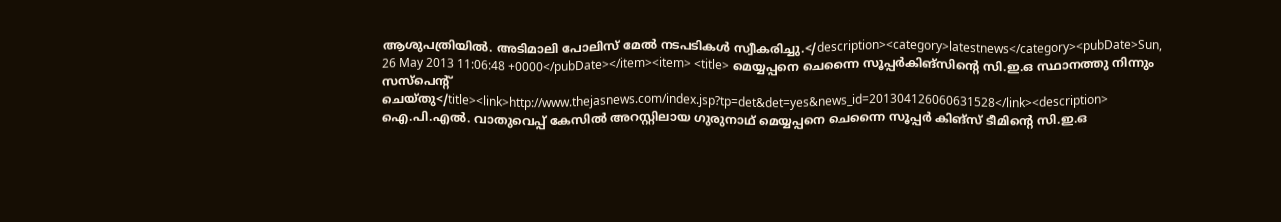ആശുപത്രിയില്‍. അടിമാലി പോലിസ്‌ മേല്‍ നടപടികള്‍ സ്വീകരിച്ചു.</description><category>latestnews</category><pubDate>Sun, 26 May 2013 11:06:48 +0000</pubDate></item><item> <title> മെയ്യപ്പനെ ചെന്നൈ സൂപ്പര്‍കിങ്‌സിന്റെ സി.ഇ.ഒ സ്ഥാനത്തു നിന്നും സസ്‌പെന്റ്‌ ചെയ്‌തു</title><link>http://www.thejasnews.com/index.jsp?tp=det&det=yes&news_id=201304126060631528</link><description> ഐ.പി.എല്‍. വാതുവെപ്പ്‌ കേസില്‍ അറസ്റ്റിലായ ഗുരുനാഥ്‌ മെയ്യപ്പനെ ചെന്നൈ സൂപ്പര്‍ കിങ്‌സ്‌ ടീമിന്റെ സി.ഇ.ഒ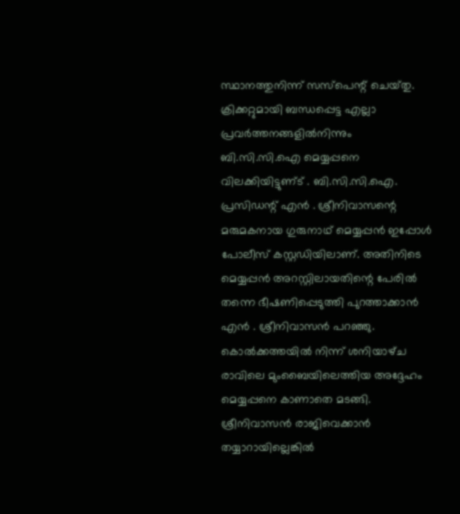സ്ഥാനത്തുനിന്ന്‌ സസ്‌പെന്റ്‌ ചെയ്‌തു. ക്രിക്കറ്റുമായി ബന്ധപ്പെട്ട എല്ലാ പ്രവര്‍ത്തനങ്ങളില്‍നിന്നും ബി.സി.സി.ഐ മെയ്യപ്പനെ വിലക്കിയിട്ടുണ്‌ട്‌ . ബി.സി.സി.ഐ. പ്രസിഡന്റ്‌ എന്‍ . ശ്രീനിവാസന്റെ മരുമകനായ ഗുരുനാഥ്‌ മെയ്യപ്പന്‍ ഇപ്പോള്‍ പോലീസ്‌ കസ്റ്റഡിയിലാണ്‌. അതിനിടെ മെയ്യപ്പന്‍ അറസ്റ്റിലായതിന്റെ പേരില്‍ തന്നെ ഭീഷണിപ്പെടുത്തി പുറത്താക്കാന്‍ എന്‍ . ശ്രീനിവാസന്‍ പറഞ്ഞു. കൊല്‍ക്കത്തയില്‍ നിന്ന്‌ ശനിയാഴ്‌ച രാവിലെ മുംബൈയിലെത്തിയ അദ്ദേഹം മെയ്യപ്പനെ കാണാതെ മടങ്ങി. ശ്രീനിവാസന്‍ രാജിവെക്കാന്‍ തയ്യാറായില്ലെങ്കില്‍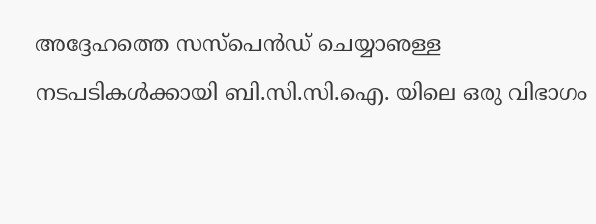അദ്ദേഹത്തെ സസ്‌പെന്‍ഡ്‌ ചെയ്യാഌള്ള നടപടികള്‍ക്കായി ബി.സി.സി.ഐ. യിലെ ഒരു വിഭാഗം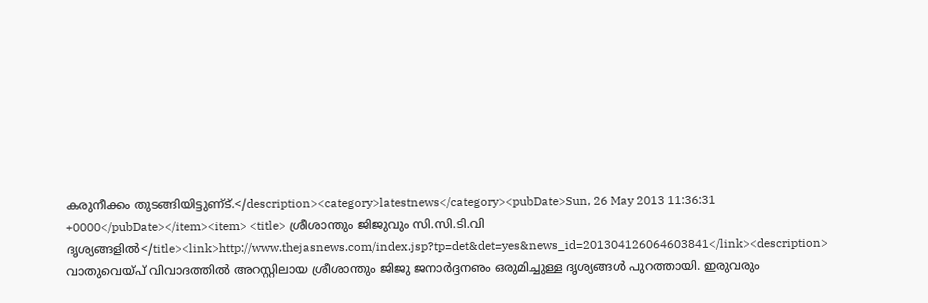കരുനീക്കം തുടങ്ങിയിട്ടുണ്‌ട്‌.</description><category>latestnews</category><pubDate>Sun, 26 May 2013 11:36:31 +0000</pubDate></item><item> <title> ശ്രീശാന്തും ജിജുവും സി.സി.ടി.വി ദൃശ്യങ്ങളില്‍</title><link>http://www.thejasnews.com/index.jsp?tp=det&det=yes&news_id=201304126064603841</link><description> വാതുവെയ്‌പ്‌ വിവാദത്തില്‍ അറസ്റ്റിലായ ശ്രീശാന്തും ജിജു ജനാര്‍ദ്ദനഌം ഒരുമിച്ചുള്ള ദൃശ്യങ്ങള്‍ പുറത്തായി. ഇരുവരും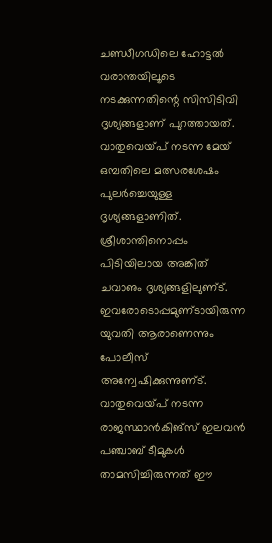ചണ്ഡീഗഡിലെ ഹോട്ടല്‍ വരാന്തയിലൂടെ നടക്കുന്നതിന്റെ സിസിടിവി ദൃശ്യങ്ങളാണ്‌ പുറത്തായത്‌. വാതുവെയ്‌പ്‌ നടന്ന മേയ്‌ ഒമ്പതിലെ മത്സരശേഷം പുലര്‍ച്ചെയുള്ള ദൃശ്യങ്ങളാണിത്‌. ശ്രീശാന്തിനൊപ്പം പിടിയിലായ അങ്കിത്‌ ചവാഌം ദൃശ്യങ്ങളിലുണ്‌ട്‌. ഇവരോടൊപ്പമുണ്‌ടായിരുന്ന യുവതി ആരാണെന്നും പോലീസ്‌ അന്വേഷിക്കുന്നുണ്‌ട്‌. വാതുവെയ്‌പ്‌ നടന്ന രാജസ്ഥാന്‍കിങ്‌സ്‌ ഇലവന്‍ പഞ്ചാബ്‌ ടീമുകള്‍ താമസിച്ചിരുന്നത്‌ ഈ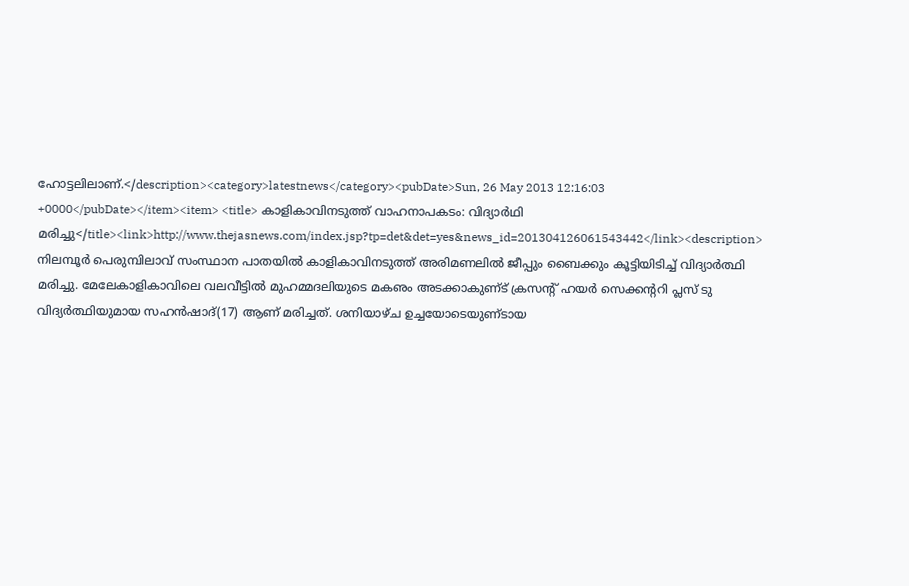ഹോട്ടലിലാണ്‌.</description><category>latestnews</category><pubDate>Sun, 26 May 2013 12:16:03 +0000</pubDate></item><item> <title> കാളികാവിനടുത്ത്‌ വാഹനാപകടം: വിദ്യാര്‍ഥി മരിച്ചു</title><link>http://www.thejasnews.com/index.jsp?tp=det&det=yes&news_id=201304126061543442</link><description> നിലമ്പൂര്‍ പെരുമ്പിലാവ്‌ സംസ്ഥാന പാതയില്‍ കാളികാവിനടുത്ത്‌ അരിമണലില്‍ ജീപ്പും ബൈക്കും കൂട്ടിയിടിച്ച്‌ വിദ്യാര്‍ത്ഥി മരിച്ചു. മേലേകാളികാവിലെ വലവീട്ടില്‍ മുഹമ്മദലിയുടെ മകഌം അടക്കാകുണ്‌ട്‌ ക്രസന്റ്‌ ഹയര്‍ സെക്കന്ററി പ്ലസ്‌ ടു വിദ്യര്‍ത്ഥിയുമായ സഹന്‍ഷാദ്‌(17) ആണ്‌ മരിച്ചത്‌. ശനിയാഴ്‌ച ഉച്ചയോടെയുണ്‌ടായ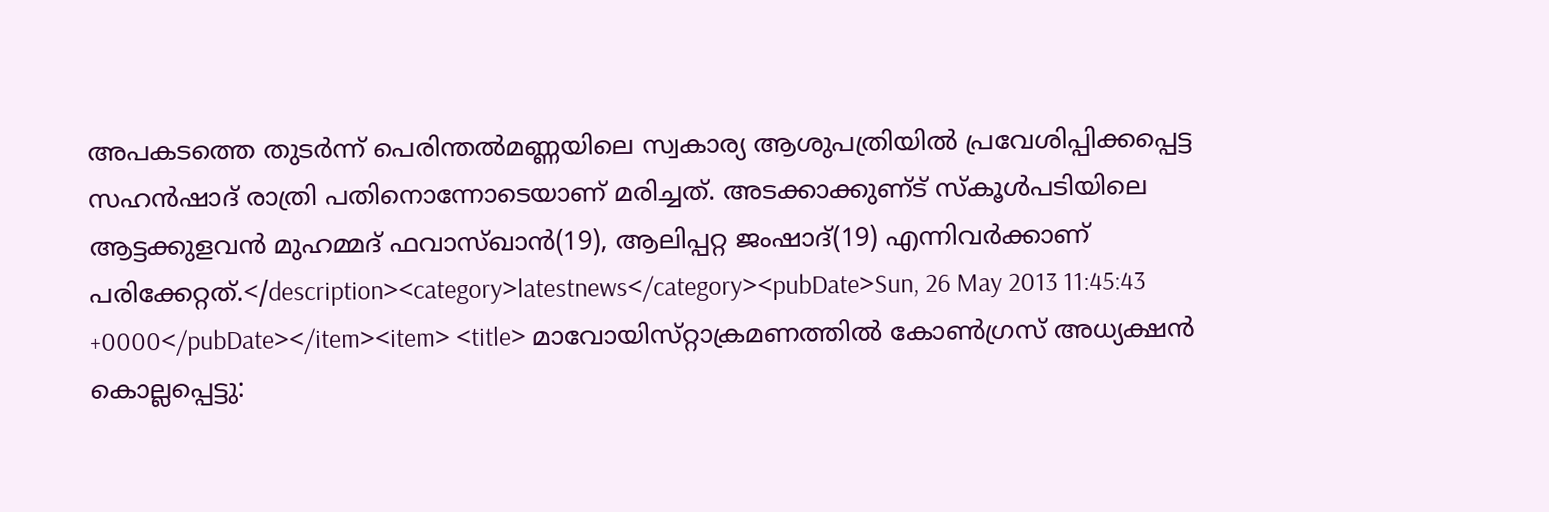അപകടത്തെ തുടര്‍ന്ന്‌ പെരിന്തല്‍മണ്ണയിലെ സ്വകാര്യ ആശുപത്രിയില്‍ പ്രവേശിപ്പിക്കപ്പെട്ട സഹന്‍ഷാദ്‌ രാത്രി പതിനൊന്നോടെയാണ്‌ മരിച്ചത്‌. അടക്കാക്കുണ്‌ട്‌ സ്‌കൂള്‍പടിയിലെ ആട്ടക്കുളവന്‍ മുഹമ്മദ്‌ ഫവാസ്‌ഖാന്‍(19), ആലിപ്പറ്റ ജംഷാദ്‌(19) എന്നിവര്‍ക്കാണ്‌ പരിക്കേറ്റത്‌.</description><category>latestnews</category><pubDate>Sun, 26 May 2013 11:45:43 +0000</pubDate></item><item> <title> മാവോയിസ്‌റ്റാക്രമണത്തില്‍ കോണ്‍ഗ്രസ്‌ അധ്യക്ഷന്‍ കൊല്ലപ്പെട്ടു: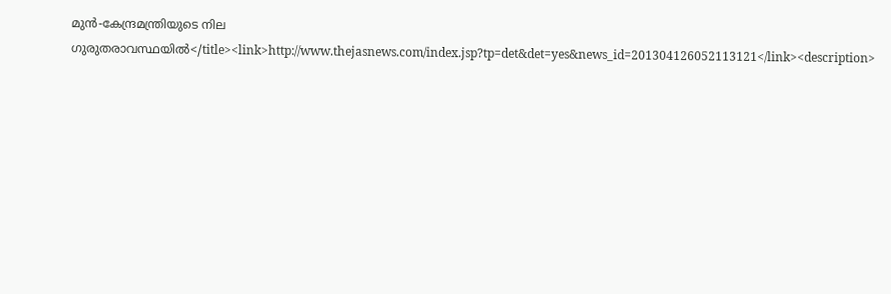മുന്‍-കേന്ദ്രമന്ത്രിയുടെ നില ഗുരുതരാവസ്ഥയില്‍</title><link>http://www.thejasnews.com/index.jsp?tp=det&det=yes&news_id=201304126052113121</link><description>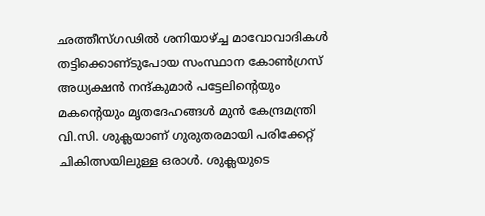ഛത്തീസ്‌ഗഢില്‍ ശനിയാഴ്‌ച്ച മാവോവാദികള്‍ തട്ടിക്കൊണ്‌ടുപോയ സംസ്ഥാന കോണ്‍ഗ്രസ്‌ അധ്യക്ഷന്‍ നന്ദ്‌കുമാര്‍ പട്ടേലിന്റെയും മകന്റെയും മൃതദേഹങ്ങള്‍ മുന്‍ കേന്ദ്രമന്ത്രി വി.സി. ശുക്ലയാണ്‌ ഗുരുതരമായി പരിക്കേറ്റ്‌ ചികിത്സയിലുള്ള ഒരാള്‍. ശുക്ലയുടെ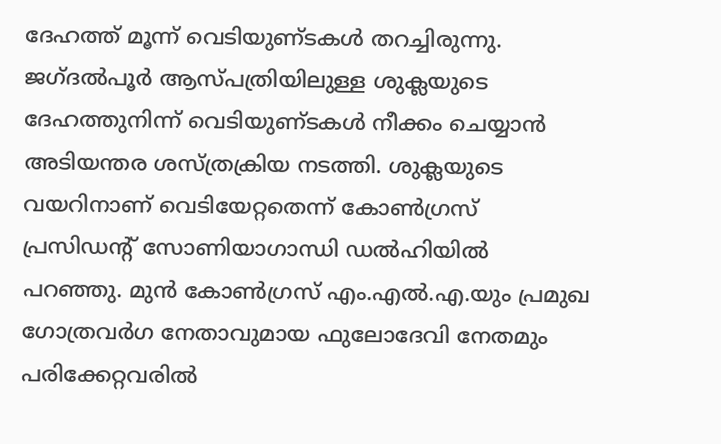ദേഹത്ത്‌ മൂന്ന്‌ വെടിയുണ്‌ടകള്‍ തറച്ചിരുന്നു. ജഗ്‌ദല്‍പൂര്‍ ആസ്‌പത്രിയിലുള്ള ശുക്ലയുടെ ദേഹത്തുനിന്ന്‌ വെടിയുണ്‌ടകള്‍ നീക്കം ചെയ്യാന്‍ അടിയന്തര ശസ്‌ത്രക്രിയ നടത്തി. ശുക്ലയുടെ വയറിനാണ്‌ വെടിയേറ്റതെന്ന്‌ കോണ്‍ഗ്രസ്‌ പ്രസിഡന്റ്‌ സോണിയാഗാന്ധി ഡല്‍ഹിയില്‍ പറഞ്ഞു. മുന്‍ കോണ്‍ഗ്രസ്‌ എം.എല്‍.എ.യും പ്രമുഖ ഗോത്രവര്‍ഗ നേതാവുമായ ഫുലോദേവി നേതമും പരിക്കേറ്റവരില്‍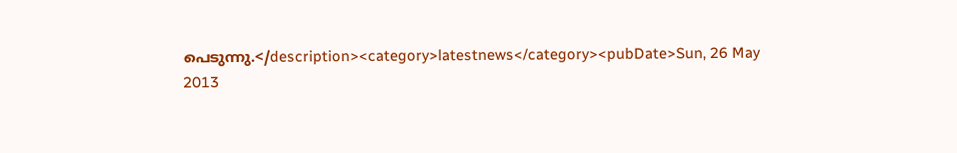പെടുന്നു.</description><category>latestnews</category><pubDate>Sun, 26 May 2013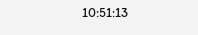10:51:13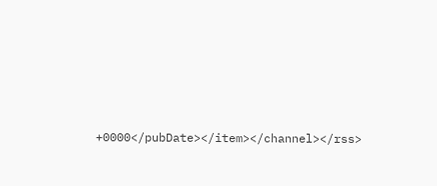+0000</pubDate></item></channel></rss>